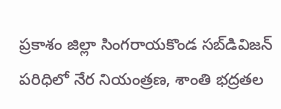ప్రకాశం జిల్లా సింగరాయకొండ సబ్‌డివిజన్ పరిధిలో నేర నియంత్రణ, శాంతి భద్రతల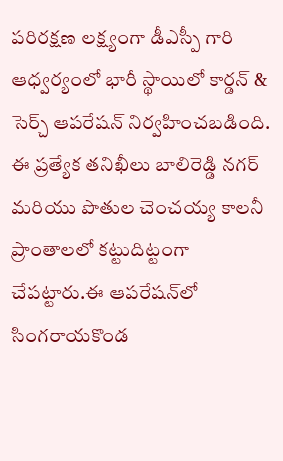పరిరక్షణ లక్ష్యంగా డీఎస్పీ గారి ఆధ్వర్యంలో భారీ స్థాయిలో కార్డన్ & సెర్చ్ ఆపరేషన్ నిర్వహించబడింది. ఈ ప్రత్యేక తనిఖీలు బాలిరెడ్డి నగర్ మరియు పొతుల చెంచయ్య కాలనీ ప్రాంతాలలో కట్టుదిట్టంగా చేపట్టారు.ఈ ఆపరేషన్‌లో సింగరాయకొండ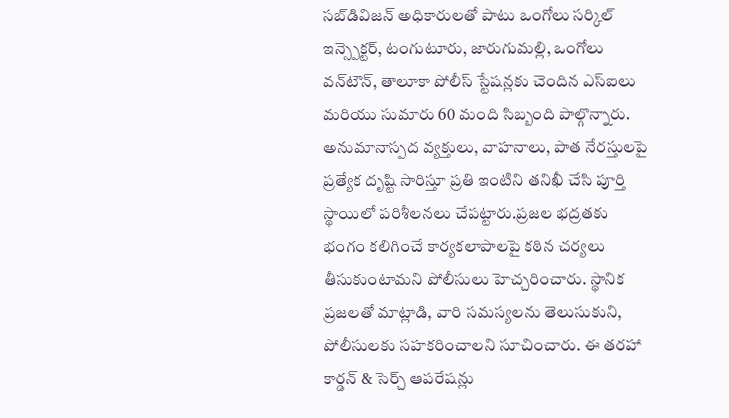సబ్‌డివిజన్ అధికారులతో పాటు ఒంగోలు సర్కిల్ ఇన్స్పెక్టర్, టంగుటూరు, జారుగుమల్లి, ఒంగోలు వన్‌టౌన్, తాలూకా పోలీస్ స్టేషన్లకు చెందిన ఎస్ఐలు మరియు సుమారు 60 మంది సిబ్బంది పాల్గొన్నారు. అనుమానాస్పద వ్యక్తులు, వాహనాలు, పాత నేరస్తులపై ప్రత్యేక దృష్టి సారిస్తూ ప్రతి ఇంటిని తనిఖీ చేసి పూర్తి స్థాయిలో పరిశీలనలు చేపట్టారు.ప్రజల భద్రతకు భంగం కలిగించే కార్యకలాపాలపై కఠిన చర్యలు తీసుకుంటామని పోలీసులు హెచ్చరించారు. స్థానిక ప్రజలతో మాట్లాడి, వారి సమస్యలను తెలుసుకుని, పోలీసులకు సహకరించాలని సూచించారు. ఈ తరహా కార్డన్ & సెర్చ్ ఆపరేషన్లు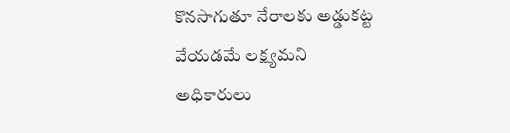కొనసాగుతూ నేరాలకు అడ్డుకట్ట వేయడమే లక్ష్యమని అధికారులు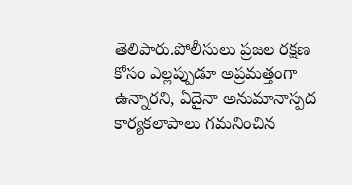తెలిపారు.పోలీసులు ప్రజల రక్షణ కోసం ఎల్లప్పుడూ అప్రమత్తంగా ఉన్నారని, ఏదైనా అనుమానాస్పద కార్యకలాపాలు గమనించిన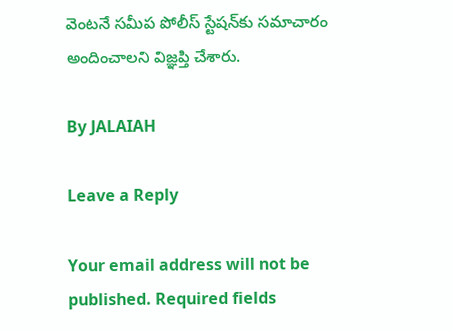వెంటనే సమీప పోలీస్ స్టేషన్‌కు సమాచారం అందించాలని విజ్ఞప్తి చేశారు.

By JALAIAH

Leave a Reply

Your email address will not be published. Required fields